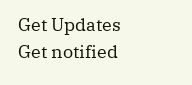Get Updates
Get notified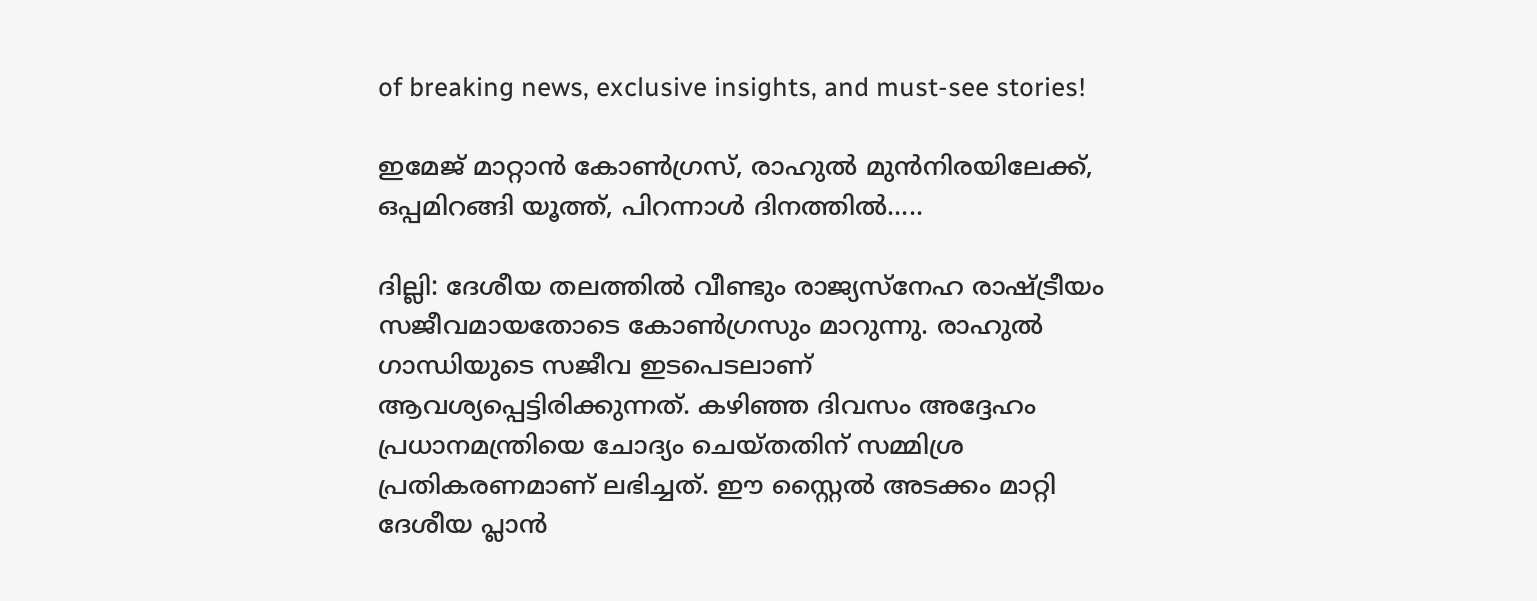of breaking news, exclusive insights, and must-see stories!

ഇമേജ് മാറ്റാന്‍ കോണ്‍ഗ്രസ്, രാഹുല്‍ മുന്‍നിരയിലേക്ക്, ഒപ്പമിറങ്ങി യൂത്ത്, പിറന്നാള്‍ ദിനത്തില്‍.....

ദില്ലി: ദേശീയ തലത്തില്‍ വീണ്ടും രാജ്യസ്‌നേഹ രാഷ്ട്രീയം സജീവമായതോടെ കോണ്‍ഗ്രസും മാറുന്നു. രാഹുല്‍ ഗാന്ധിയുടെ സജീവ ഇടപെടലാണ് ആവശ്യപ്പെട്ടിരിക്കുന്നത്. കഴിഞ്ഞ ദിവസം അദ്ദേഹം പ്രധാനമന്ത്രിയെ ചോദ്യം ചെയ്തതിന് സമ്മിശ്ര പ്രതികരണമാണ് ലഭിച്ചത്. ഈ സ്റ്റൈല്‍ അടക്കം മാറ്റി ദേശീയ പ്ലാന്‍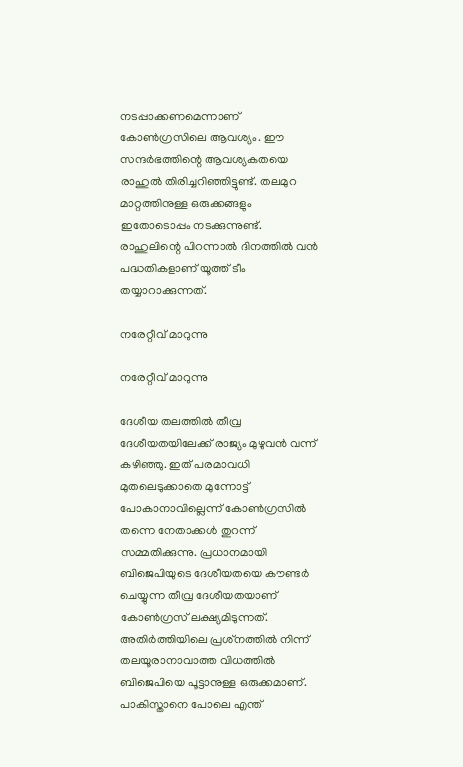നടപ്പാക്കണമെന്നാണ് കോണ്‍ഗ്രസിലെ ആവശ്യം. ഈ സന്ദര്‍ഭത്തിന്റെ ആവശ്യകതയെ രാഹുല്‍ തിരിച്ചറിഞ്ഞിട്ടുണ്ട്. തലമുറ മാറ്റത്തിനുള്ള ഒരുക്കങ്ങളും ഇതോടൊപ്പം നടക്കുന്നുണ്ട്. രാഹുലിന്റെ പിറന്നാല്‍ ദിനത്തില്‍ വന്‍ പദ്ധതികളാണ് യൂത്ത് ടീം തയ്യാറാക്കുന്നത്.

നരേറ്റീവ് മാറുന്നു

നരേറ്റീവ് മാറുന്നു

ദേശീയ തലത്തില്‍ തീവ്ര ദേശീയതയിലേക്ക് രാജ്യം മുഴുവന്‍ വന്ന് കഴിഞ്ഞു. ഇത് പരമാവധി മുതലെടുക്കാതെ മുന്നോട്ട് പോകാനാവില്ലെന്ന് കോണ്‍ഗ്രസില്‍ തന്നെ നേതാക്കള്‍ തുറന്ന് സമ്മതിക്കുന്നു. പ്രധാനമായി ബിജെപിയുടെ ദേശീയതയെ കൗണ്ടര്‍ ചെയ്യുന്ന തീവ്ര ദേശീയതയാണ് കോണ്‍ഗ്രസ് ലക്ഷ്യമിടുന്നത്. അതിര്‍ത്തിയിലെ പ്രശ്‌നത്തില്‍ നിന്ന് തലയൂരാനാവാത്ത വിധത്തില്‍ ബിജെപിയെ പൂട്ടാനുള്ള ഒരുക്കമാണ്. പാകിസ്താനെ പോലെ എന്ത്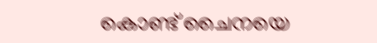കൊണ്ട് ചൈനയെ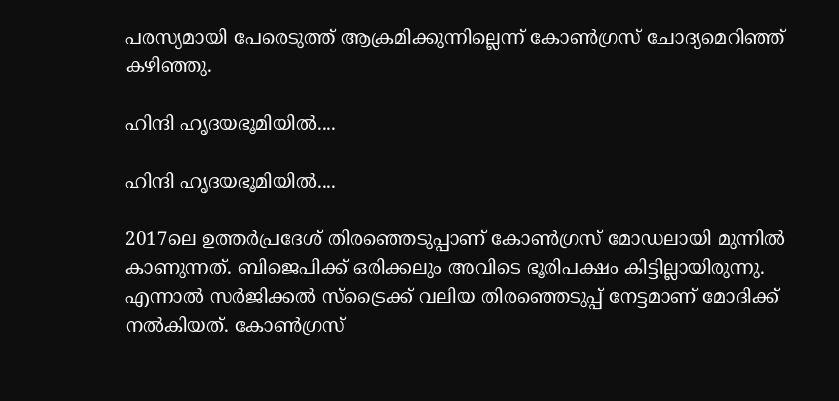പരസ്യമായി പേരെടുത്ത് ആക്രമിക്കുന്നില്ലെന്ന് കോണ്‍ഗ്രസ് ചോദ്യമെറിഞ്ഞ് കഴിഞ്ഞു.

ഹിന്ദി ഹൃദയഭൂമിയില്‍....

ഹിന്ദി ഹൃദയഭൂമിയില്‍....

2017ലെ ഉത്തര്‍പ്രദേശ് തിരഞ്ഞെടുപ്പാണ് കോണ്‍ഗ്രസ് മോഡലായി മുന്നില്‍ കാണുന്നത്. ബിജെപിക്ക് ഒരിക്കലും അവിടെ ഭൂരിപക്ഷം കിട്ടില്ലായിരുന്നു. എന്നാല്‍ സര്‍ജിക്കല്‍ സ്‌ട്രൈക്ക് വലിയ തിരഞ്ഞെടുപ്പ് നേട്ടമാണ് മോദിക്ക് നല്‍കിയത്. കോണ്‍ഗ്രസ്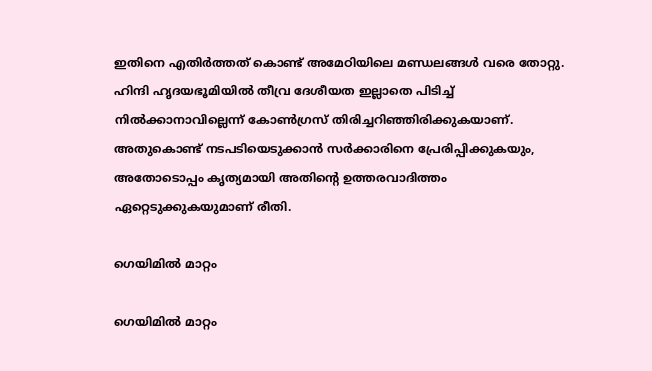ഇതിനെ എതിര്‍ത്തത് കൊണ്ട് അമേഠിയിലെ മണ്ഡലങ്ങള്‍ വരെ തോറ്റു. ഹിന്ദി ഹൃദയഭൂമിയില്‍ തീവ്ര ദേശീയത ഇല്ലാതെ പിടിച്ച് നില്‍ക്കാനാവില്ലെന്ന് കോണ്‍ഗ്രസ് തിരിച്ചറിഞ്ഞിരിക്കുകയാണ്. അതുകൊണ്ട് നടപടിയെടുക്കാന്‍ സര്‍ക്കാരിനെ പ്രേരിപ്പിക്കുകയും, അതോടൊപ്പം കൃത്യമായി അതിന്റെ ഉത്തരവാദിത്തം ഏറ്റെടുക്കുകയുമാണ് രീതി.

ഗെയിമില്‍ മാറ്റം

ഗെയിമില്‍ മാറ്റം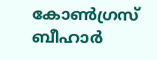കോണ്‍ഗ്രസ് ബീഹാര്‍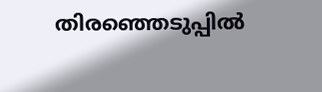തിരഞ്ഞെടുപ്പില്‍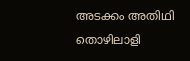അടക്കം അതിഥി തൊഴിലാളി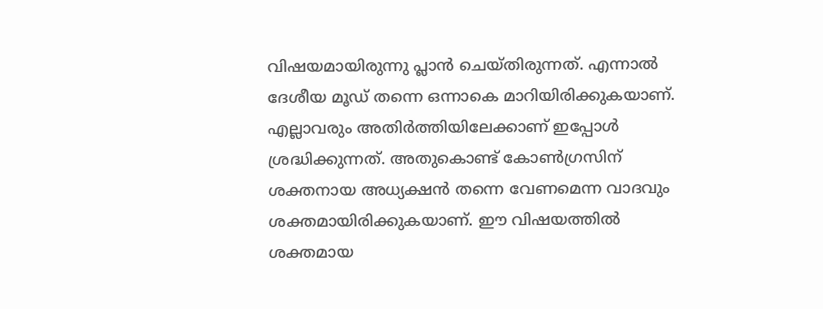വിഷയമായിരുന്നു പ്ലാന്‍ ചെയ്തിരുന്നത്. എന്നാല്‍ ദേശീയ മൂഡ് തന്നെ ഒന്നാകെ മാറിയിരിക്കുകയാണ്. എല്ലാവരും അതിര്‍ത്തിയിലേക്കാണ് ഇപ്പോള്‍ ശ്രദ്ധിക്കുന്നത്. അതുകൊണ്ട് കോണ്‍ഗ്രസിന് ശക്തനായ അധ്യക്ഷന്‍ തന്നെ വേണമെന്ന വാദവും ശക്തമായിരിക്കുകയാണ്. ഈ വിഷയത്തില്‍ ശക്തമായ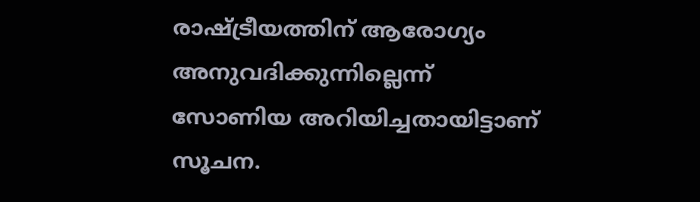രാഷ്ട്രീയത്തിന് ആരോഗ്യം അനുവദിക്കുന്നില്ലെന്ന് സോണിയ അറിയിച്ചതായിട്ടാണ് സൂചന.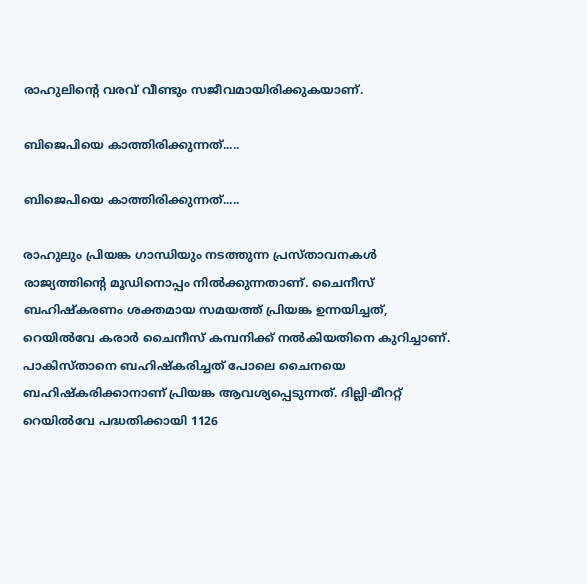രാഹുലിന്റെ വരവ് വീണ്ടും സജീവമായിരിക്കുകയാണ്.

ബിജെപിയെ കാത്തിരിക്കുന്നത്.....

ബിജെപിയെ കാത്തിരിക്കുന്നത്.....

രാഹുലും പ്രിയങ്ക ഗാന്ധിയും നടത്തുന്ന പ്രസ്താവനകള്‍ രാജ്യത്തിന്റെ മൂഡിനൊപ്പം നില്‍ക്കുന്നതാണ്. ചൈനീസ് ബഹിഷ്‌കരണം ശക്തമായ സമയത്ത് പ്രിയങ്ക ഉന്നയിച്ചത്, റെയില്‍വേ കരാര്‍ ചൈനീസ് കമ്പനിക്ക് നല്‍കിയതിനെ കുറിച്ചാണ്. പാകിസ്താനെ ബഹിഷ്‌കരിച്ചത് പോലെ ചൈനയെ ബഹിഷ്‌കരിക്കാനാണ് പ്രിയങ്ക ആവശ്യപ്പെടുന്നത്. ദില്ലി-മീററ്റ് റെയില്‍വേ പദ്ധതിക്കായി 1126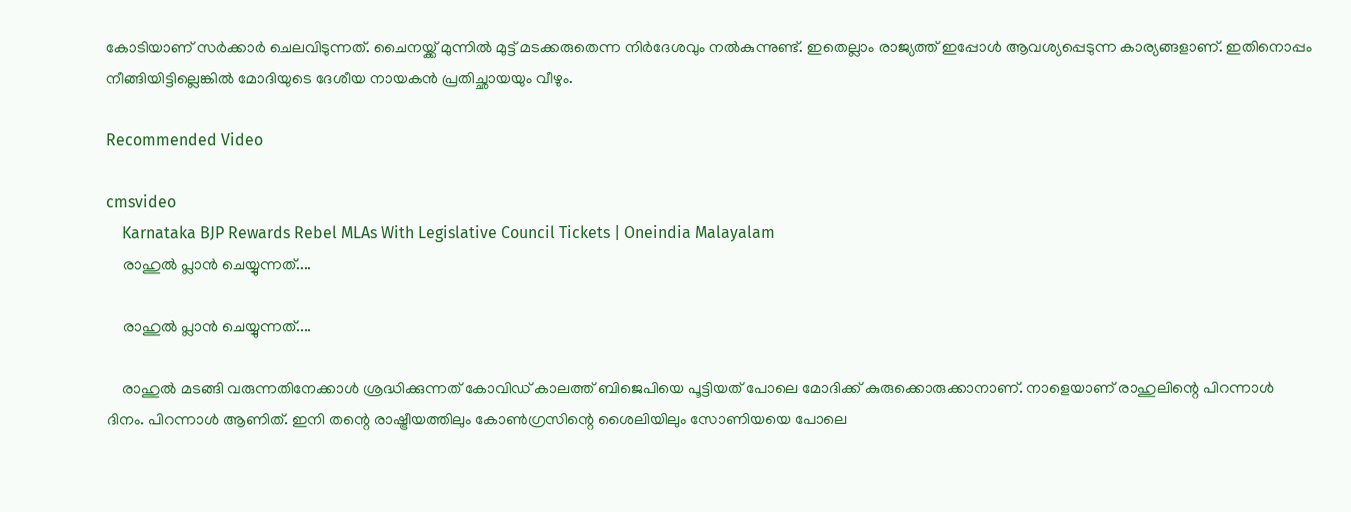കോടിയാണ് സര്‍ക്കാര്‍ ചെലവിടുന്നത്. ചൈനയ്ക്ക് മുന്നില്‍ മുട്ട് മടക്കരുതെന്ന നിര്‍ദേശവും നല്‍കുന്നുണ്ട്. ഇതെല്ലാം രാജ്യത്ത് ഇപ്പോള്‍ ആവശ്യപ്പെടുന്ന കാര്യങ്ങളാണ്. ഇതിനൊപ്പം നീങ്ങിയിട്ടില്ലെങ്കില്‍ മോദിയുടെ ദേശീയ നായകന്‍ പ്രതിച്ഛായയും വീഴും.

Recommended Video

cmsvideo
    Karnataka BJP Rewards Rebel MLAs With Legislative Council Tickets | Oneindia Malayalam
    രാഹുല്‍ പ്ലാന്‍ ചെയ്യുന്നത്....

    രാഹുല്‍ പ്ലാന്‍ ചെയ്യുന്നത്....

    രാഹുല്‍ മടങ്ങി വരുന്നതിനേക്കാള്‍ ശ്രദ്ധിക്കുന്നത് കോവിഡ് കാലത്ത് ബിജെപിയെ പൂട്ടിയത് പോലെ മോദിക്ക് കുരുക്കൊരുക്കാനാണ്. നാളെയാണ് രാഹുലിന്റെ പിറന്നാള്‍ ദിനം. പിറന്നാള്‍ ആണിത്. ഇനി തന്റെ രാഷ്ട്രീയത്തിലും കോണ്‍ഗ്രസിന്റെ ശൈലിയിലും സോണിയയെ പോലെ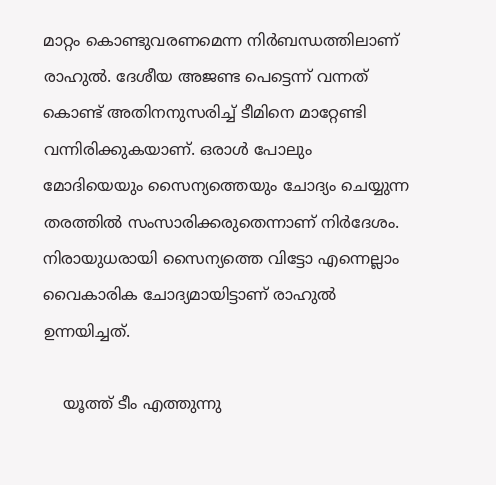മാറ്റം കൊണ്ടുവരണമെന്ന നിര്‍ബന്ധത്തിലാണ് രാഹുല്‍. ദേശീയ അജണ്ട പെട്ടെന്ന് വന്നത് കൊണ്ട് അതിനനുസരിച്ച് ടീമിനെ മാറ്റേണ്ടി വന്നിരിക്കുകയാണ്. ഒരാള്‍ പോലും മോദിയെയും സൈന്യത്തെയും ചോദ്യം ചെയ്യുന്ന തരത്തില്‍ സംസാരിക്കരുതെന്നാണ് നിര്‍ദേശം. നിരായുധരായി സൈന്യത്തെ വിട്ടോ എന്നെല്ലാം വൈകാരിക ചോദ്യമായിട്ടാണ് രാഹുല്‍ ഉന്നയിച്ചത്.

    യൂത്ത് ടീം എത്തുന്നു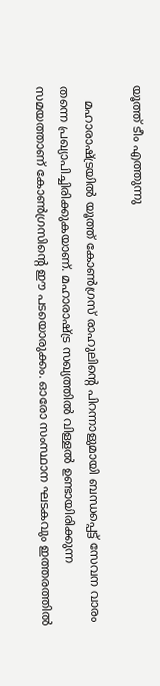യൂത്ത് ടീം എത്തുന്നു

    മഹാരാഷ്ട്രയില്‍ യൂത്ത് കോണ്‍ഗ്രസ് രാഹുലിന്റെ പിറന്നാളുമായി ബന്ധപ്പെട്ട് സേവന വാരം തന്നെ പ്രഖ്യാപിച്ചിരിക്കുകയാണ്. മഹാരാഷ്ട്ര സഖ്യത്തില്‍ വിള്ളല്‍ ഉണ്ടായിരിക്കുന്ന സമയത്താണ് കോണ്‍ഗ്രസിന്റെ ഈ പടയൊരുക്കം. ഓരോ സംസ്ഥാന ഘടകവും ഇത്തരത്തില്‍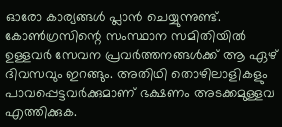ഓരോ കാര്യങ്ങള്‍ പ്ലാന്‍ ചെയ്യുന്നുണ്ട്. കോണ്‍ഗ്രസിന്റെ സംസ്ഥാന സമിതിയില്‍ ഉള്ളവര്‍ സേവന പ്രവര്‍ത്തനങ്ങള്‍ക്ക് ആ ഏഴ് ദിവസവും ഇറങ്ങും. അതിഥി തൊഴിലാളികളും പാവപ്പെട്ടവര്‍ക്കുമാണ് ഭക്ഷണം അടക്കമുള്ളവ എത്തിക്കുക.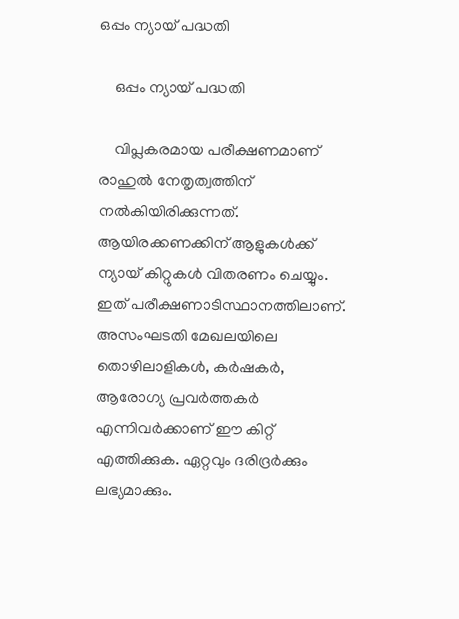ഒപ്പം ന്യായ് പദ്ധതി

    ഒപ്പം ന്യായ് പദ്ധതി

    വിപ്ലകരമായ പരീക്ഷണമാണ് രാഹുല്‍ നേതൃത്വത്തിന് നല്‍കിയിരിക്കുന്നത്. ആയിരക്കണക്കിന് ആളുകള്‍ക്ക് ന്യായ് കിറ്റുകള്‍ വിതരണം ചെയ്യും. ഇത് പരീക്ഷണാടിസ്ഥാനത്തിലാണ്. അസംഘടതി മേഖലയിലെ തൊഴിലാളികള്‍, കര്‍ഷകര്‍, ആരോഗ്യ പ്രവര്‍ത്തകര്‍ എന്നിവര്‍ക്കാണ് ഈ കിറ്റ് എത്തിക്കുക. ഏറ്റവും ദരിദ്രര്‍ക്കും ലഭ്യമാക്കും.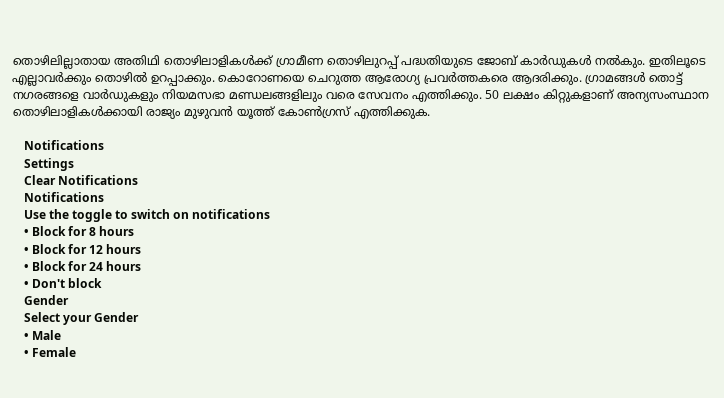തൊഴിലില്ലാതായ അതിഥി തൊഴിലാളികള്‍ക്ക് ഗ്രാമീണ തൊഴിലുറപ്പ് പദ്ധതിയുടെ ജോബ് കാര്‍ഡുകള്‍ നല്‍കും. ഇതിലൂടെ എല്ലാവര്‍ക്കും തൊഴില്‍ ഉറപ്പാക്കും. കൊറോണയെ ചെറുത്ത ആരോഗ്യ പ്രവര്‍ത്തകരെ ആദരിക്കും. ഗ്രാമങ്ങള്‍ തൊട്ട് നഗരങ്ങളെ വാര്‍ഡുകളും നിയമസഭാ മണ്ഡലങ്ങളിലും വരെ സേവനം എത്തിക്കും. 50 ലക്ഷം കിറ്റുകളാണ് അന്യസംസ്ഥാന തൊഴിലാളികള്‍ക്കായി രാജ്യം മുഴുവന്‍ യൂത്ത് കോണ്‍ഗ്രസ് എത്തിക്കുക.

    Notifications
    Settings
    Clear Notifications
    Notifications
    Use the toggle to switch on notifications
    • Block for 8 hours
    • Block for 12 hours
    • Block for 24 hours
    • Don't block
    Gender
    Select your Gender
    • Male
    • Female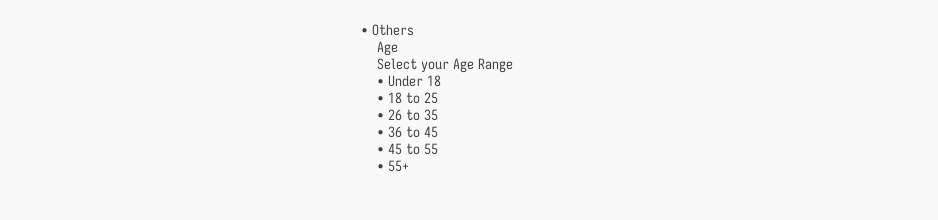• Others
    Age
    Select your Age Range
    • Under 18
    • 18 to 25
    • 26 to 35
    • 36 to 45
    • 45 to 55
    • 55+